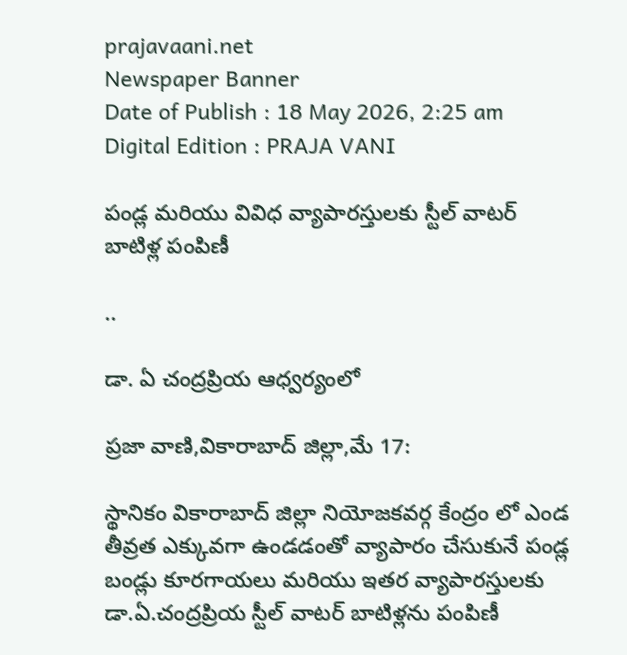prajavaani.net
Newspaper Banner
Date of Publish : 18 May 2026, 2:25 am Digital Edition : PRAJA VANI

పండ్ల మరియు వివిధ వ్యాపారస్తులకు స్టీల్ వాటర్ బాటిళ్ల పంపిణీ

..

డా. ఏ చంద్రప్రియ ఆధ్వర్యంలో

ప్రజా వాణి,వికారాబాద్ జిల్లా,మే 17:

స్థానికం వికారాబాద్ జిల్లా నియోజకవర్గ కేంద్రం లో ఎండ తీవ్రత ఎక్కువగా ఉండడంతో వ్యాపారం చేసుకునే పండ్ల బండ్లు కూరగాయలు మరియు ఇతర వ్యాపారస్తులకు డా.ఏ.చంద్రప్రియ స్టీల్ వాటర్ బాటిళ్లను పంపిణీ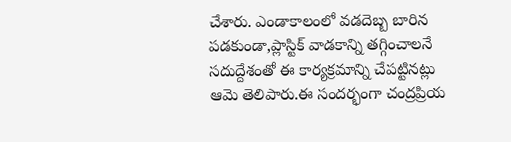చేశారు. ఎండాకాలంలో వడదెబ్బ బారిన పడకుండా,ప్లాస్టిక్ వాడకాన్ని తగ్గించాలనే సదుద్దేశంతో ఈ కార్యక్రమాన్ని చేపట్టినట్లు ఆమె తెలిపారు.ఈ సందర్భంగా చంద్రప్రియ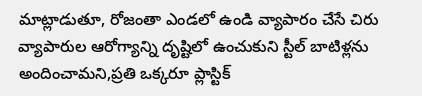మాట్లాడుతూ, రోజంతా ఎండలో ఉండి వ్యాపారం చేసే చిరు వ్యాపారుల ఆరోగ్యాన్ని దృష్టిలో ఉంచుకుని స్టీల్ బాటిళ్లను అందించామని,ప్రతి ఒక్కరూ ప్లాస్టిక్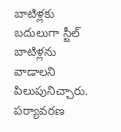బాటిళ్లకు బదులుగా స్టీల్ బాటిళ్లను వాడాలని పిలుపునిచ్చారు. పర్యావరణ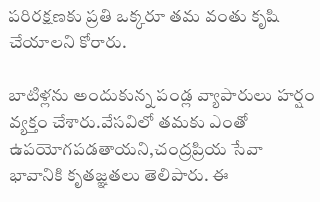పరిరక్షణకు ప్రతి ఒక్కరూ తమ వంతు కృషి చేయాలని కోరారు.

బాటిళ్లను అందుకున్న పండ్ల వ్యాపారులు హర్షం వ్యక్తం చేశారు.వేసవిలో తమకు ఎంతో ఉపయోగపడతాయని,చంద్రప్రియ సేవా భావానికి కృతజ్ఞతలు తెలిపారు. ఈ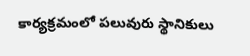కార్యక్రమంలో పలువురు స్థానికులు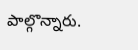పాల్గొన్నారు.